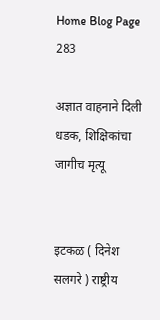Home Blog Page 283

अज्ञात वाहनाने दिली धडक, शिक्षिकांचा जागीच मृत्यू


इटकळ ( दिनेश सलगरे ) राष्ट्रीय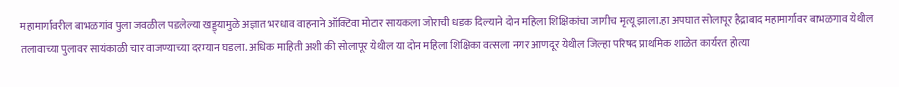महामार्गावरील बाभळगांव पुला जवळील पडलेल्या खड्ड्यामुळे अज्ञात भरधाव वाहनाने ऑक्टिवा मोटार सायकला जोराची धडक दिल्याने दोन महिला शिक्षिकांचा जागीच मृत्यू झाला.हा अपघात सोलापूर हैद्राबाद महामार्गावर बाभळगाव येथील तलावाच्या पुलावर सायंकाळी चार वाजण्याच्या दरम्यान घडला. अधिक माहिती अशी की सोलापूर येथील या दोन महिला शिक्षिका वत्सला नगर आणदूर येथील जिल्हा परिषद प्राथमिक शाळेत कार्यरत होत्या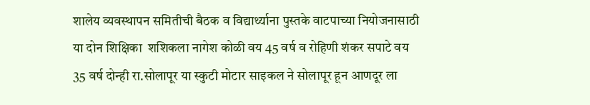शालेय व्यवस्थापन समितीची बैठक व विद्यार्थ्याना पुस्तके वाटपाच्या नियोजनासाठी या दोन शिक्षिका  शशिकला नागेश कोळी वय 45 वर्ष व रोहिणी शंकर सपाटे वय 35 वर्ष दोन्ही रा.सोलापूर या स्कुटी मोटार साइकल ने सोलापूर हून आणदूर ला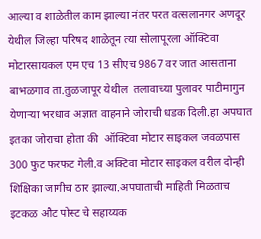आल्या व शाळेतील काम झाल्या नंतर परत वत्सलानगर अणदूर येथील जिल्हा परिषद शाळेतून त्या सोलापूरला ऑक्टिवा मोटारसायकल एम एच 13 सीएच 9867 वर जात आसताना बाभळगाव ता.तुळजापूर येथील  तलावाच्या पुलावर पाटीमागुन येणाऱ्या भरधाव अज्ञात वाहनाने जोराची धडक दिली.हा अपघात इतका जोराचा होता की  ऑक्टिवा मोटार साइकल जवळपास 300 फुट फरफट गेली.व अक्टिवा मोटार साइकल वरील दोन्ही शिक्षिका जागीच ठार झाल्या.अपघाताची माहिती मिळताच  इटकळ औट पोस्ट चे सहाय्यक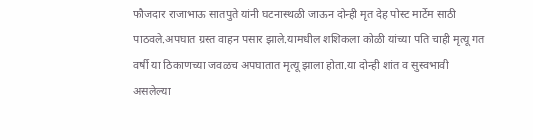फौजदार राजाभाऊ सातपुते यांनी घटनास्थळी जाऊन दोन्ही मृत देह पोस्ट मार्टेम साठी पाठवले.अपघात ग्रस्त वाहन पसार झाले.यामधील शशिकला कोळी यांच्या पति चाही मृत्यू गत वर्षी या ठिकाणच्या जवळच अपघातात मृत्यू झाला होता.या दोन्ही शांत व सुस्वभावी असलेल्या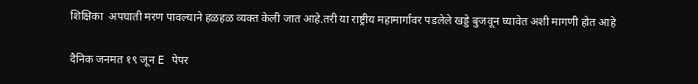शिक्षिका  अपघाती मरण पावल्याने हळहळ व्यक्त केली जात आहे.तरी या राष्ट्रीय महामार्गावर पडलेले खड्डे बुजवून घ्यावेत अशी मागणी होत आहे

दैनिक जनमत १९ जून E पेपर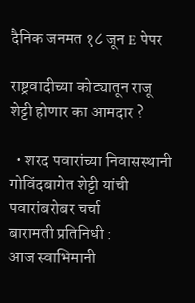दैनिक जनमत १८ जून E पेपर

राष्ट्रवादीच्या कोट्यातून राजू शेट्टी होणार का आमदार ?

  • शरद पवारांच्या निवासस्थानी गोविंदबागेत शेट्टी यांची पवारांबरोबर चर्चा
बारामती प्रतिनिधी :
आज स्वाभिमानी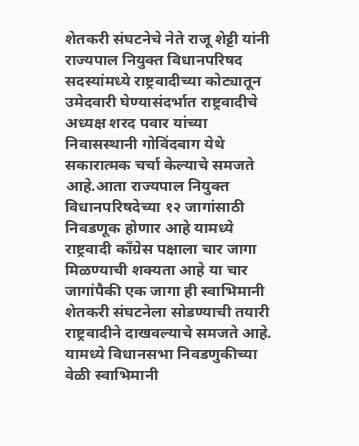शेतकरी संघटनेचे नेते राजू शेट्टी यांनी राज्यपाल नियुक्त विधानपरिषद सदस्यांमध्ये राष्ट्रवादीच्या कोट्यातून उमेदवारी घेण्यासंदर्भात राष्ट्रवादीचे अध्यक्ष शरद पवार यांच्या निवासस्थानी गोविंदबाग येथे सकारात्मक चर्चा केल्याचे समजते आहे.आता राज्यपाल नियुक्त विधानपरिषदेच्या १२ जागांसाठी निवडणूक होणार आहे यामध्ये राष्ट्रवादी काँग्रेस पक्षाला चार जागा मिळण्याची शक्यता आहे या चार जागांपैकी एक जागा ही स्वाभिमानी शेतकरी संघटनेला सोडण्याची तयारी राष्ट्रवादीने दाखवल्याचे समजते आहे.
यामध्ये विधानसभा निवडणुकीच्या वेळी स्वाभिमानी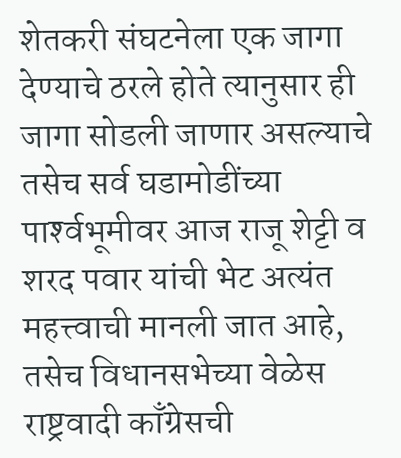शेतकरी संघटनेला एक जागा देण्याचे ठरले होते त्यानुसार ही जागा सोडली जाणार असल्याचे तसेच सर्व घडामोडींच्या पार्श्‍वभूमीवर आज राजू शेट्टी व शरद पवार यांची भेट अत्यंत महत्त्वाची मानली जात आहे,
तसेच विधानसभेच्या वेळेस राष्ट्रवादी काँग्रेसची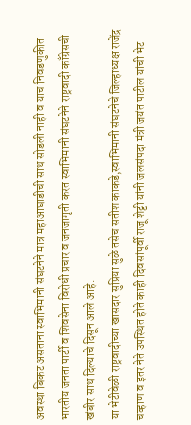अवस्था बिकट असताना स्वाभिमानी संघटनेने मात्र महाआघाडीची साथ सोडली नाही व याच निवडणुकीत भारतीय जनता पार्टी व शिवसेना विरोधी प्रचार व जनजागृती करत स्वाभिमानी संघटनेने राष्ट्रवादी काँग्रेसची खंबीर साथ दिल्याचे दिसून आले आहे.
या भेटीवेळी राष्ट्रवादीच्या खासदार सुप्रिया सुळे तसेच सतीश काकडे,स्वाभिमानी संघटनेचे जिल्हाध्यक्ष राजेंद्र चव्हाण व इतर नेते उपस्थित होते काही दिवसांपूर्वी राजू शेट्टी यांनी जलसंपदा मंत्री जयंत पाटील यांची भेट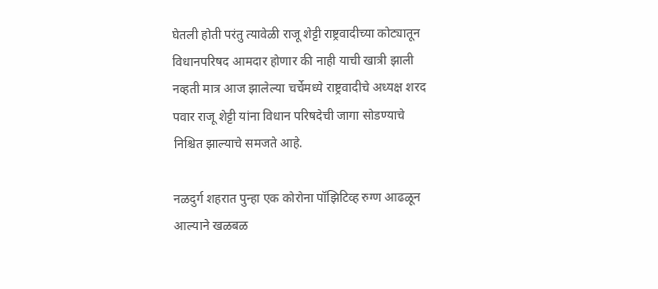घेतली होती परंतु त्यावेळी राजू शेट्टी राष्ट्रवादीच्या कोट्यातून विधानपरिषद आमदार होणार की नाही याची खात्री झाली नव्हती मात्र आज झालेल्या चर्चेमध्ये राष्ट्रवादीचे अध्यक्ष शरद पवार राजू शेट्टी यांना विधान परिषदेची जागा सोडण्याचे निश्चित झाल्याचे समजते आहे.

नळदुर्ग शहरात पुन्हा एक कोरोना पॉझिटिव्ह रुग्ण आढळून आल्याने खळबळ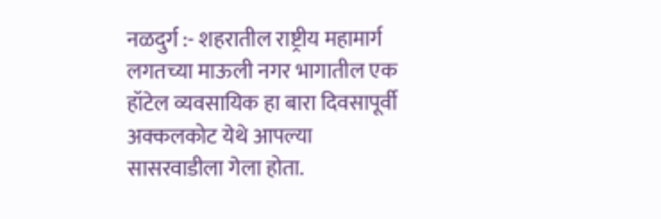नळदुर्ग :- शहरातील राष्ट्रीय महामार्ग लगतच्या माऊली नगर भागातील एक हॉटेल व्यवसायिक हा बारा दिवसापूर्वी अक्कलकोट येथे आपल्या सासरवाडीला गेला होता.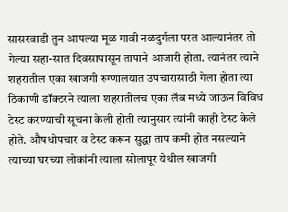सासरवाडी तुन आपल्या मूळ गावी नळदुर्गला परत आल्यानंतर तो गेल्या सहा-सात दिवसापासून तापाने आजारी होता. त्यानंतर त्याने शहरातील एका खाजगी रुग्णालयात उपचारासाठी गेला होता त्या ठिकाणी डॉक्टरने त्याला शहरातीलच एका लॅब मध्ये जाऊन विविध टेस्ट करण्याची सूचना केली होती त्यानुसार त्यांनी काही टेस्ट केले होते. औषधोपचार व टेस्ट करून सुद्धा ताप कमी होत नसल्याने त्याच्या घरच्या लोकांनी त्याला सोलापूर येथील खाजगी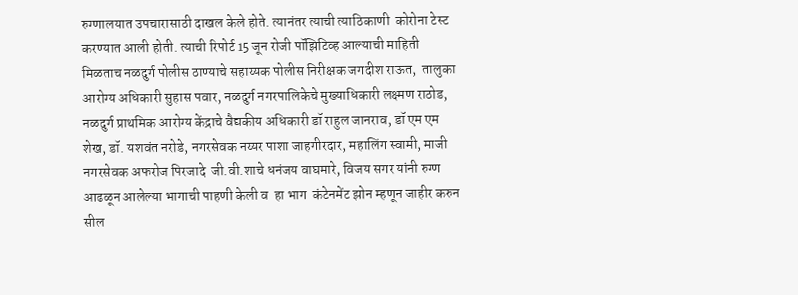रुग्णालयात उपचारासाठी दाखल केले होते. त्यानंतर त्याची त्याठिकाणी  कोरोना टेस्ट करण्यात आली होती. त्याची रिपोर्ट 15 जून रोजी पॉझिटिव्ह आल्याची माहिती मिळताच नळदुर्ग पोलीस ठाण्याचे सहाय्यक पोलीस निरीक्षक जगदीश राऊत,  तालुका आरोग्य अधिकारी सुहास पवार, नळदुर्ग नगरपालिकेचे मुख्याधिकारी लक्ष्मण राठोड, नळदुर्ग प्राथमिक आरोग्य केंद्राचे वैद्यकीय अधिकारी डॉ राहुल जानराव, डॉ एम एम शेख, डॉ. यशवंत नरोडे, नगरसेवक नय्यर पाशा जाहगीरदार, महालिंग स्वामी, माजी नगरसेवक अफरोज पिरजादे  जी.वी.शाचे धनंजय वाघमारे, विजय सगर यांनी रुग्ण आढळून आलेल्या भागाची पाहणी केली व  हा भाग  कंटेनमेंट झोन म्हणून जाहीर करुन सील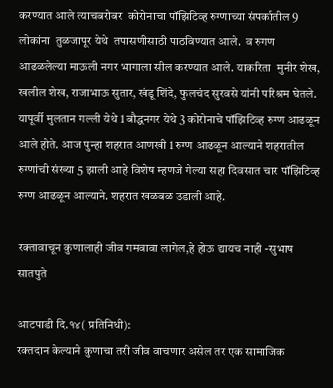करण्यात आले त्याचबरोबर  कोरोनाचा पॉझिटिव्ह रुग्णाच्या संपर्कातील 9 लोकांना  तुळजापूर येथे  तपासणीसाठी पाठविण्यात आले.  व रुगण आढळलेल्या माऊली नगर भागाला सील करण्यात आले. याकरिता  मुनीर शेख, खलील शेख, राजाभाऊ सुतार, खंडू शिंदे, फुलचंद सुरवसे यांनी परिश्रम घेतले. यापूर्वी मुलतान गल्ली येथे 1 बौद्धनगर येथे 3 कोरोनाचे पॉझिटिव्ह रुग्ण आढळून आले होते. आज पुन्हा शहरात आणखी 1 रुग्ण आढळून आल्याने शहरातील रुग्णांची संख्या 5 झाली आहे विशेष म्हणजे गेल्या सहा दिवसात चार पॉझिटिव्ह रुग्ण आढळून आल्याने. शहरात खळबळ उडाली आहे.

रक्तावाचून कुणालाही जीव गमवावा लागेल,हे होऊ द्यायच नाही -सुभाष सातपुते

आटपाडी दि.१४( प्रतिनिधी):
रक्तदान केल्याने कुणाचा तरी जीव वाचणार असेल तर एक सामाजिक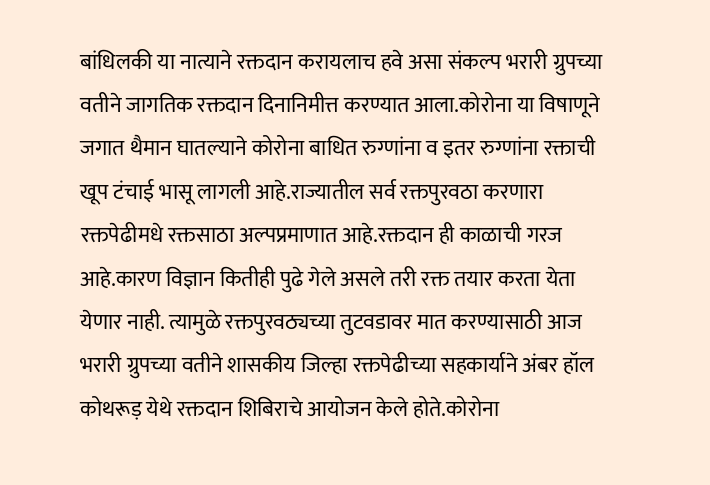बांधिलकी या नात्याने रक्तदान करायलाच हवे असा संकल्प भरारी ग्रुपच्या वतीने जागतिक रक्तदान दिनानिमीत्त करण्यात आला.कोरोना या विषाणूने जगात थैमान घातल्याने कोरोना बाधित रुग्णांना व इतर रुग्णांना रक्ताची खूप टंचाई भासू लागली आहे.राज्यातील सर्व रक्तपुरवठा करणारा रक्तपेढीमधे रक्तसाठा अल्पप्रमाणात आहे.रक्तदान ही काळाची गरज आहे.कारण विज्ञान कितीही पुढे गेले असले तरी रक्त तयार करता येता येणार नाही. त्यामुळे रक्तपुरवठ्यच्या तुटवडावर मात करण्यासाठी आज भरारी ग्रुपच्या वतीने शासकीय जिल्हा रक्तपेढीच्या सहकार्याने अंबर हॉल कोथरूड़ येथे रक्तदान शिबिराचे आयोजन केले होते.कोरोना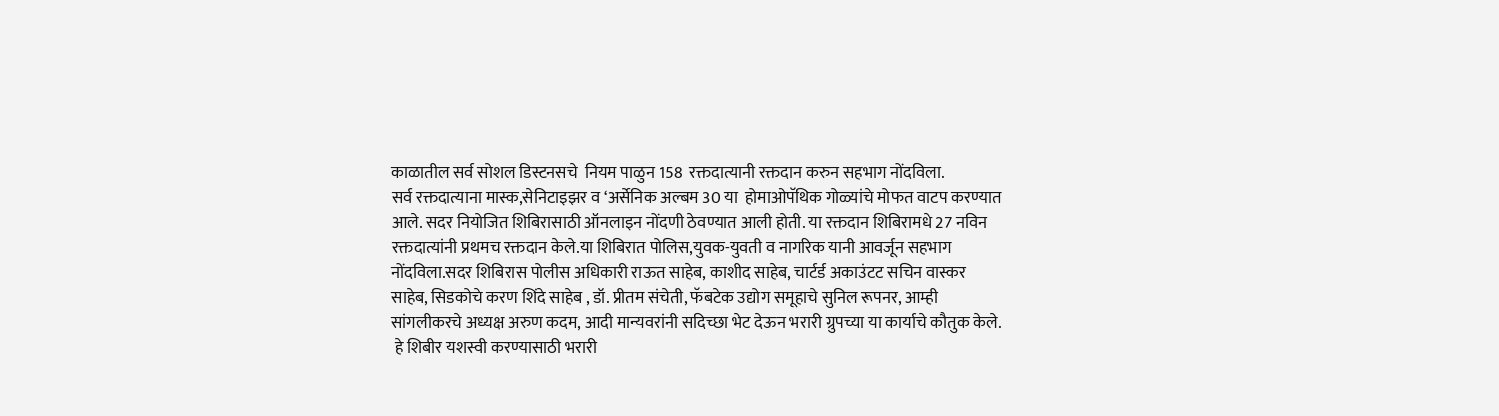काळातील सर्व सोशल डिस्टनसचे  नियम पाळुन 158  रक्तदात्यानी रक्तदान करुन सहभाग नोंदविला.
सर्व रक्तदात्याना मास्क,सेनिटाइझर व ‘अर्सेनिक अल्बम 30 या  होमाओपॅथिक गोळ्यांचे मोफत वाटप करण्यात आले. सदर नियोजित शिबिरासाठी ऑनलाइन नोंदणी ठेवण्यात आली होती. या रक्तदान शिबिरामधे 27 नविन रक्तदात्यांनी प्रथमच रक्तदान केले.या शिबिरात पोलिस,युवक-युवती व नागरिक यानी आवर्जून सहभाग नोंदविला.सदर शिबिरास पोलीस अधिकारी राऊत साहेब, काशीद साहेब, चार्टर्ड अकाउंटट सचिन वास्कर साहेब, सिडकोचे करण शिंदे साहेब , डॉ. प्रीतम संचेती, फॅबटेक उद्योग समूहाचे सुनिल रूपनर, आम्ही सांगलीकरचे अध्यक्ष अरुण कदम, आदी मान्यवरांनी सदिच्छा भेट देऊन भरारी ग्रुपच्या या कार्याचे कौतुक केले.
 हे शिबीर यशस्वी करण्यासाठी भरारी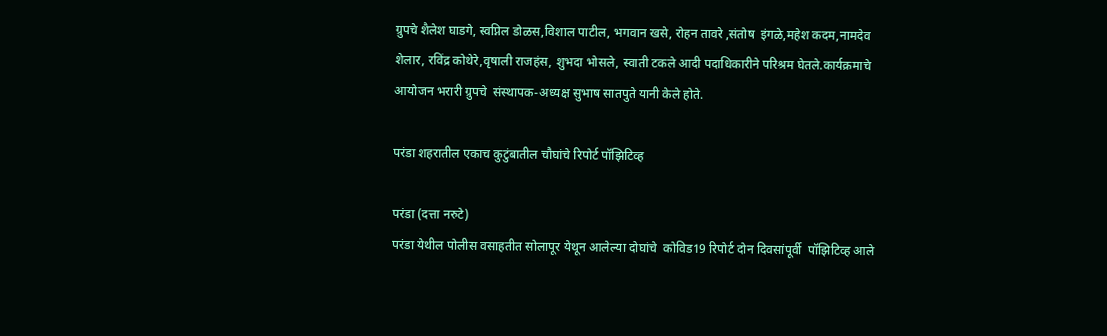ग्रुपचे शैलेश घाडगे, स्वप्निल डोळस,विशाल पाटील, भगवान खसे, रोहन तावरे ,संतोष  इंगळे,महेश कदम,नामदेव शेलार, रविंद्र कोथेरे,वृषाली राजहंस, शुभदा भोसले, स्वाती टकले आदी पदाधिकारीने परिश्रम घेतले.कार्यक्रमाचे आयोजन भरारी ग्रुपचे  संस्थापक-अध्यक्ष सुभाष सातपुते यानी केले होते.

परंडा शहरातील एकाच कुटुंबातील चौघांचे रिपोर्ट पॉझिटिव्ह

परंडा (दत्ता नरुटे)
परंडा येथील पोलीस वसाहतीत सोलापूर येथून आलेल्या दोघांचे  कोविड19 रिपोर्ट दोन दिवसांपूर्वी  पॉझिटिव्ह आले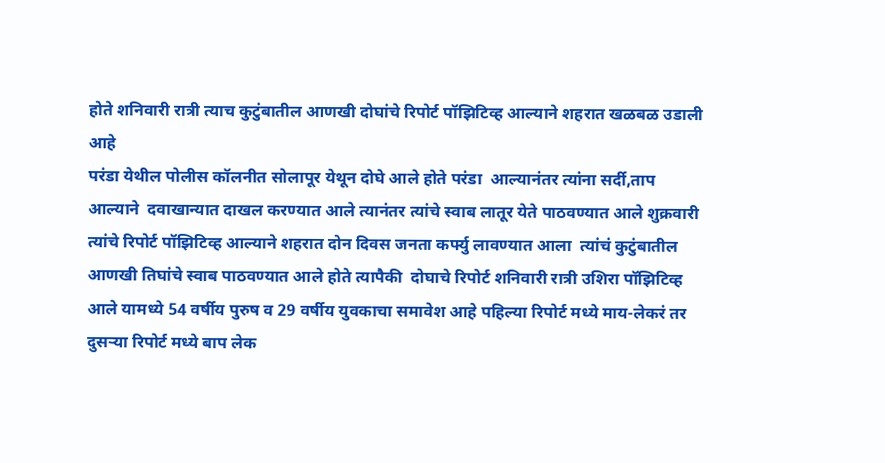होते शनिवारी रात्री त्याच कुटुंबातील आणखी दोघांचे रिपोर्ट पॉझिटिव्ह आल्याने शहरात खळबळ उडाली आहे
परंडा येथील पोलीस कॉलनीत सोलापूर येथून दोघे आले होते परंडा  आल्यानंतर त्यांना सर्दी,ताप आल्याने  दवाखान्यात दाखल करण्यात आले त्यानंतर त्यांचे स्वाब लातूर येते पाठवण्यात आले शुक्रवारी त्यांचे रिपोर्ट पॉझिटिव्ह आल्याने शहरात दोन दिवस जनता कर्फ्यु लावण्यात आला  त्यांचं कुटुंबातील आणखी तिघांचे स्वाब पाठवण्यात आले होते त्यापैकी  दोघाचे रिपोर्ट शनिवारी रात्री उशिरा पॉझिटिव्ह आले यामध्ये 54 वर्षीय पुरुष व 29 वर्षीय युवकाचा समावेश आहे पहिल्या रिपोर्ट मध्ये माय-लेकरं तर दुसऱ्या रिपोर्ट मध्ये बाप लेक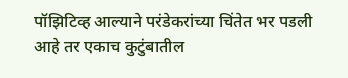पॉझिटिव्ह आल्याने परंडेकरांच्या चिंतेत भर पडली आहे तर एकाच कुटुंबातील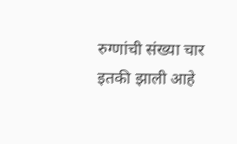रुग्णांची संख्या चार इतकी झाली आहे